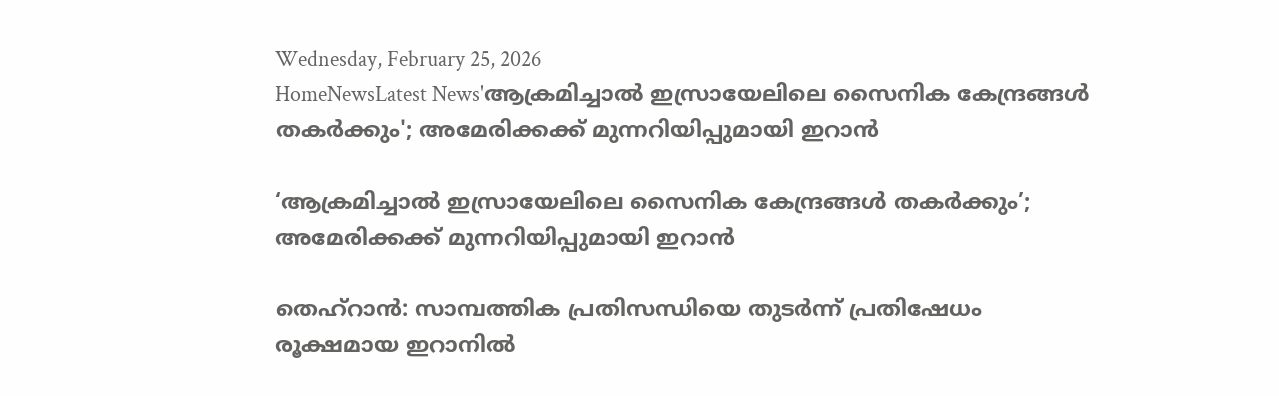Wednesday, February 25, 2026
HomeNewsLatest News'ആക്രമിച്ചാൽ ഇസ്രായേലിലെ സൈനിക കേന്ദ്രങ്ങൾ തകർക്കും'; അമേരിക്കക്ക് മുന്നറിയിപ്പുമായി ഇറാൻ

‘ആക്രമിച്ചാൽ ഇസ്രായേലിലെ സൈനിക കേന്ദ്രങ്ങൾ തകർക്കും’; അമേരിക്കക്ക് മുന്നറിയിപ്പുമായി ഇറാൻ

തെഹ്‌റാൻ: സാമ്പത്തിക പ്രതിസന്ധിയെ തുടർന്ന് പ്രതിഷേധം രൂക്ഷമായ ഇറാനിൽ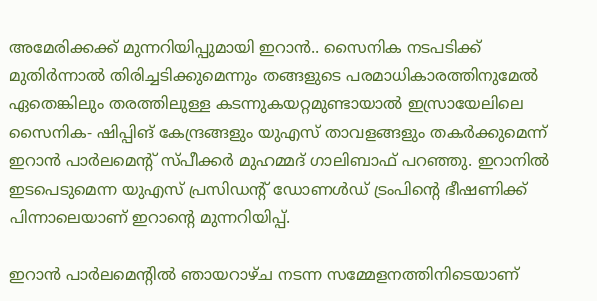അമേരിക്കക്ക് മുന്നറിയിപ്പുമായി ഇറാൻ.. സൈനിക നടപടിക്ക് മുതിർന്നാൽ തിരിച്ചടിക്കുമെന്നും തങ്ങളുടെ പരമാധികാരത്തിനുമേൽ ഏതെങ്കിലും തരത്തിലുള്ള കടന്നുകയറ്റമുണ്ടായാൽ ഇസ്രായേലിലെ സൈനിക- ഷിപ്പിങ് കേന്ദ്രങ്ങളും യുഎസ് താവളങ്ങളും തകർക്കുമെന്ന് ഇറാൻ പാർലമെന്റ് സ്പീക്കർ മുഹമ്മദ് ഗാലിബാഫ് പറഞ്ഞു. ഇറാനിൽ ഇടപെടുമെന്ന യുഎസ് പ്രസിഡന്റ് ഡോണൾഡ് ട്രംപിന്റെ ഭീഷണിക്ക് പിന്നാലെയാണ് ഇറാന്റെ മുന്നറിയിപ്പ്.

ഇറാൻ പാർലമെന്റിൽ ഞായറാഴ്ച നടന്ന സമ്മേളനത്തിനിടെയാണ്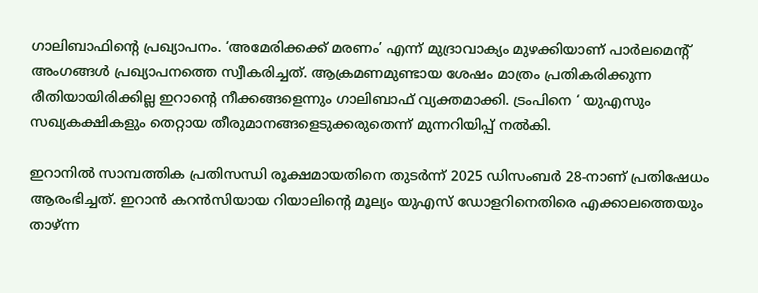ഗാലിബാഫിന്റെ പ്രഖ്യാപനം. ‘അമേരിക്കക്ക് മരണം’ എന്ന് മുദ്രാവാക്യം മുഴക്കിയാണ് പാർലമെന്റ് അംഗങ്ങൾ പ്രഖ്യാപനത്തെ സ്വീകരിച്ചത്. ആക്രമണമുണ്ടായ ശേഷം മാത്രം പ്രതികരിക്കുന്ന രീതിയായിരിക്കില്ല ഇറാന്റെ നീക്കങ്ങളെന്നും ഗാലിബാഫ് വ്യക്തമാക്കി. ട്രംപിനെ ‘ യുഎസും സഖ്യകക്ഷികളും തെറ്റായ തീരുമാനങ്ങളെടുക്കരുതെന്ന് മുന്നറിയിപ്പ് നൽകി.

ഇറാനിൽ സാമ്പത്തിക പ്രതിസന്ധി രൂക്ഷമായതിനെ തുടർന്ന് 2025 ഡിസംബർ 28-നാണ് പ്രതിഷേധം ആരംഭിച്ചത്. ഇറാൻ കറൻസിയായ റിയാലിന്റെ മൂല്യം യുഎസ് ഡോളറിനെതിരെ എക്കാലത്തെയും താഴ്ന്ന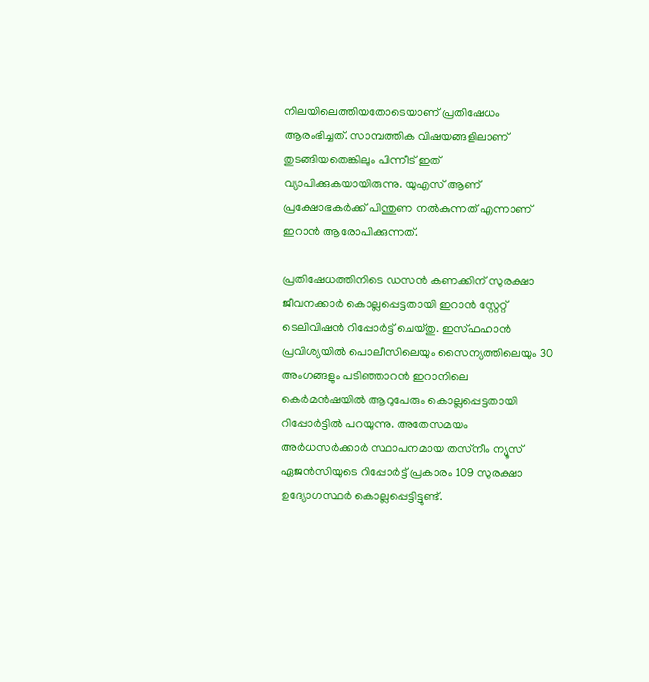നിലയിലെത്തിയതോടെയാണ് പ്രതിഷേധം ആരംഭിച്ചത്. സാമ്പത്തിക വിഷയങ്ങളിലാണ് തുടങ്ങിയതെങ്കിലും പിന്നീട് ഇത് വ്യാപിക്കുകയായിരുന്നു. യുഎസ് ആണ് പ്രക്ഷോഭകർക്ക് പിന്തുണ നൽകുന്നത് എന്നാണ് ഇറാൻ ആരോപിക്കുന്നത്.

പ്രതിഷേധത്തിനിടെ ഡസൻ കണക്കിന് സുരക്ഷാ ജീവനക്കാർ കൊല്ലപ്പെട്ടതായി ഇറാൻ സ്റ്റേറ്റ് ടെലിവിഷൻ റിപ്പോർട്ട് ചെയ്തു. ഇസ്ഫഹാൻ പ്രവിശ്യയിൽ പൊലീസിലെയും സൈന്യത്തിലെയും 30 അംഗങ്ങളും പടിഞ്ഞാറൻ ഇറാനിലെ കെർമൻഷയിൽ ആറുപേരും കൊല്ലപ്പെട്ടതായി റിപ്പോർട്ടിൽ പറയുന്നു. അതേസമയം അർധസർക്കാർ സ്ഥാപനമായ തസ്‌നീം ന്യൂസ് ഏജൻസിയുടെ റിപ്പോർട്ട് പ്രകാരം 109 സുരക്ഷാ ഉദ്യോഗസ്ഥർ കൊല്ലപ്പെട്ടിട്ടുണ്ട്.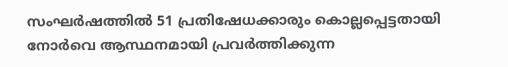സംഘർഷത്തിൽ 51 പ്രതിഷേധക്കാരും കൊല്ലപ്പെട്ടതായി നോർവെ ആസ്ഥനമായി പ്രവർത്തിക്കുന്ന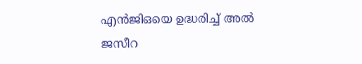എൻജിഒയെ ഉദ്ധരിച്ച് അൽ ജസീറ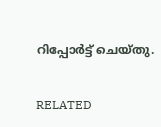റിപ്പോർട്ട് ചെയ്തു.

RELATED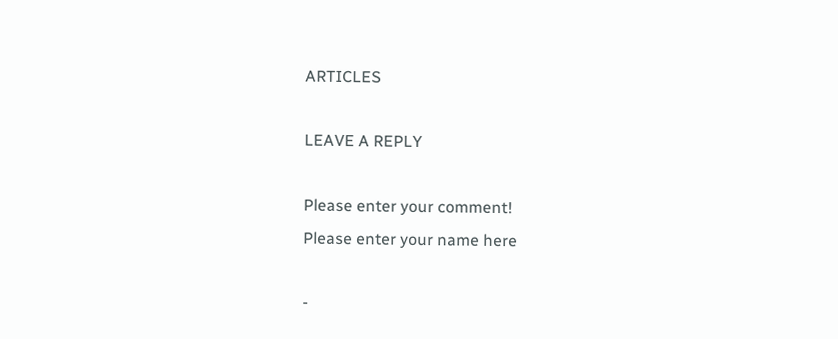ARTICLES

LEAVE A REPLY

Please enter your comment!
Please enter your name here

-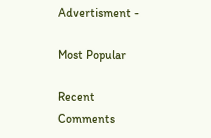Advertisment -

Most Popular

Recent Comments